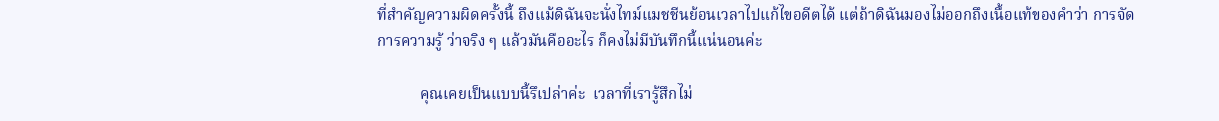ที่สำคัญความผิดครั้งนี้ ถึงแม้ดิฉันจะนั่งไทม์แมชชีนย้อนเวลาไปแก้ไขอดีตได้ แต่ถ้าดิฉันมองไม่ออกถึงเนื้อแท้ของคำว่า การจัดการความรู้ ว่าจริง ๆ แล้วมันคืออะไร ก็คงไม่มีบันทึกนี้แน่นอนค่ะ

           คุณเคยเป็นแบบนี้รึเปล่าค่ะ  เวลาที่เรารู้สึกไม่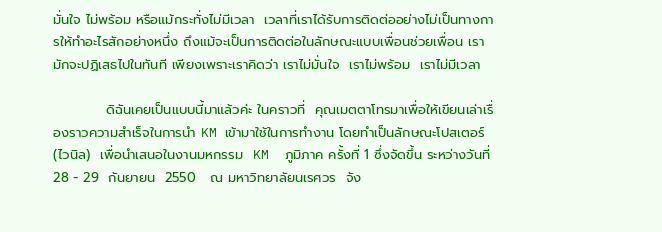มั่นใจ ไม่พร้อม หรือแม้กระทั่งไม่มีเวลา  เวลาที่เราได้รับการติดต่ออย่างไม่เป็นทางการให้ทำอะไรสักอย่างหนึ่ง ถึงแม้จะเป็นการติดต่อในลักษณะแบบเพื่อนช่วยเพื่อน เรามักจะปฏิเสธไปในทันที เพียงเพราะเราคิดว่า เราไม่มั่นใจ  เราไม่พร้อม  เราไม่มีเวลา

           ดิฉันเคยเป็นแบบนี้มาแล้วค่ะ ในคราวที่  คุณเมตตาโทรมาเพื่อให้เขียนเล่าเรื่องราวความสำเร็จในการนำ KM เข้ามาใช้ในการทำงาน โดยทำเป็นลักษณะโปสเตอร์ (ไวนิล)  เพื่อนำเสนอในงานมหกรรม  KM  ภูมิภาค ครั้งที่ 1 ซึ่งจัดขึ้น ระหว่างวันที่ 28 - 29  กันยายน  2550   ณ มหาวิทยาลัยนเรศวร  จัง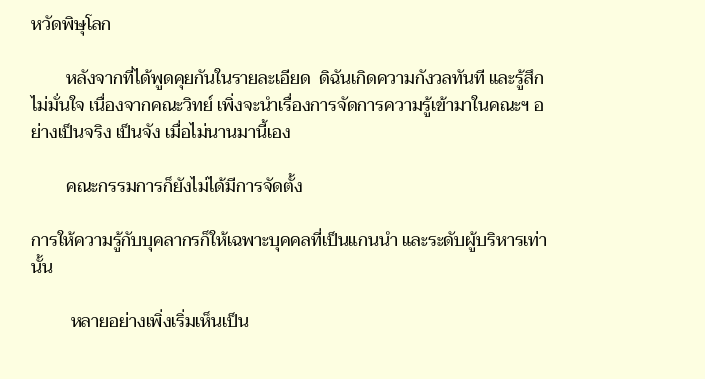หวัดพิษุโลก

        หลังจากที่ได้พูดคุยกันในรายละเอียด  ดิฉันเกิดความกังวลทันที และรู้สึกไม่มั่นใจ เนื่องจากคณะวิทย์ เพิ่งจะนำเรื่องการจัดการความรู้เข้ามาในคณะฯ อย่างเป็นจริง เป็นจัง เมื่อไม่นานมานี้เอง

        คณะกรรมการก็ยังไม่ได้มีการจัดตั้ง

การให้ความรู้กับบุคลากรก็ให้เฉพาะบุคคลที่เป็นแกนนำ และระดับผู้บริหารเท่านั้น

         หลายอย่างเพิ่งเริ่มเห็นเป็น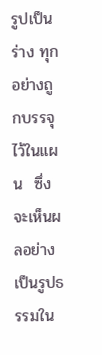รูปเป็นร่าง ทุกอย่างถูกบรรจุไว้ในแผน  ซึ่งจะเห็นผลอย่างเป็นรูปธรรมใน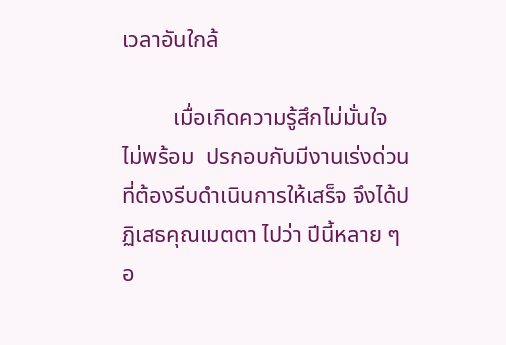เวลาอันใกล้

         เมื่อเกิดความรู้สึกไม่มั่นใจ  ไม่พร้อม  ปรกอบกับมีงานเร่งด่วนที่ต้องรีบดำเนินการให้เสร็จ จึงได้ปฏิเสธคุณเมตตา ไปว่า ปีนี้หลาย ๆ อ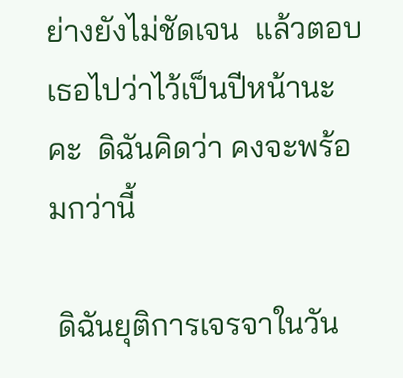ย่างยังไม่ชัดเจน  แล้วตอบเธอไปว่าไว้เป็นปีหน้านะคะ  ดิฉันคิดว่า คงจะพร้อมกว่านี้

 ดิฉันยุติการเจรจาในวัน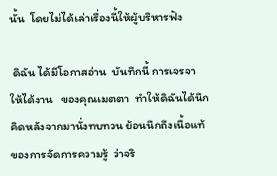นั้น  โดยไม่ได้เล่าเรื่องนี้ให้ผู้บริหารฟัง

 ดิฉัน ได้มีโอกาสอ่าน  บันทึกนี้ การเจรจา  ให้ได้งาน   ของคุณเมตตา  ทำให้ดิฉันได้นึกคิดหลังจากมานั่งทบทวน ย้อนนึกถึงเนื้อแท้ของการจัดการความรู้  ว่าจริ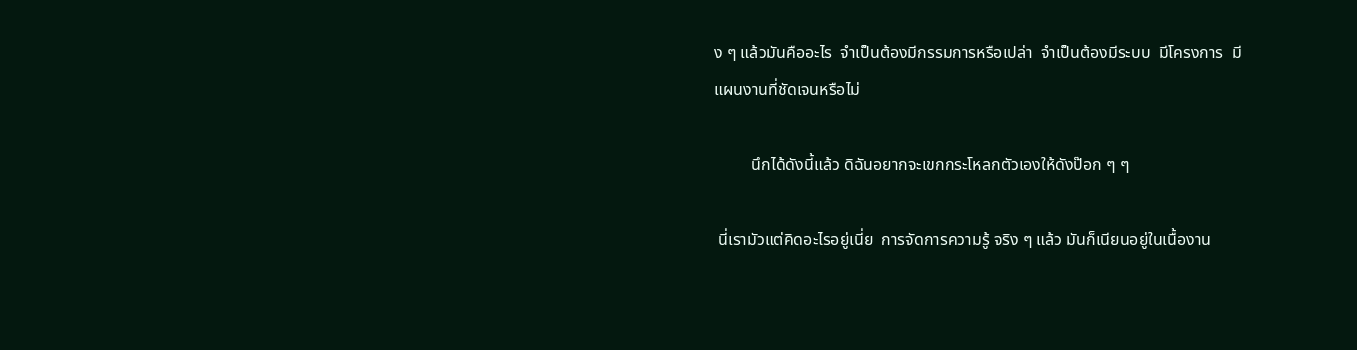ง ๆ แล้วมันคืออะไร  จำเป็นต้องมีกรรมการหรือเปล่า  จำเป็นต้องมีระบบ  มีโครงการ  มีแผนงานที่ชัดเจนหรือไม่

         นึกได้ดังนี้แล้ว ดิฉันอยากจะเขกกระโหลกตัวเองให้ดังป๊อก ๆ ๆ

 นี่เรามัวแต่คิดอะไรอยู่เนี่ย  การจัดการความรู้ จริง ๆ แล้ว มันก็เนียนอยู่ในเนื้องาน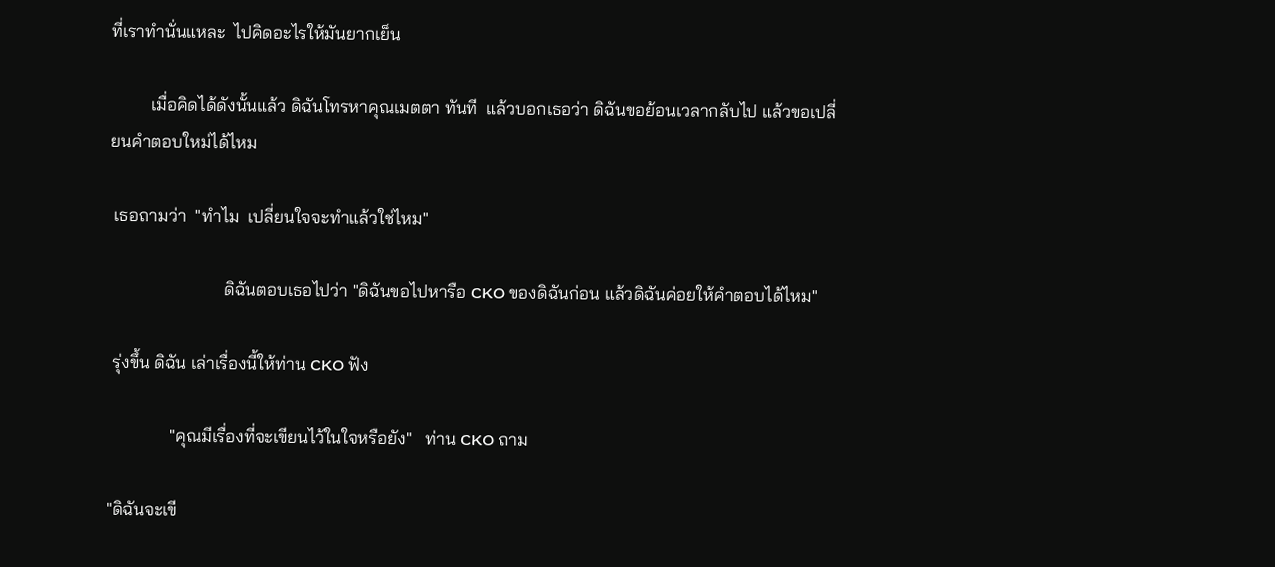ที่เราทำนั่นแหละ  ไปคิดอะไรให้มันยากเย็น

         เมื่อคิดได้ดังนั้นแล้ว ดิฉันโทรหาคุณเมตตา ทันที  แล้วบอกเธอว่า ดิฉันขอย้อนเวลากลับไป แล้วขอเปลี่ยนคำตอบใหม่ได้ไหม

 เธอถามว่า  "ทำไม  เปลี่ยนใจจะทำแล้วใช่ไหม"

                          ดิฉันตอบเธอไปว่า "ดิฉันขอไปหารือ CKO ของดิฉันก่อน แล้วดิฉันค่อยให้คำตอบได้ไหม"

 รุ่งขึ้น ดิฉัน เล่าเรื่องนี้ให้ท่าน CKO ฟัง

              "คุณมีเรื่องที่จะเขียนไว้ในใจหรือยัง"   ท่าน CKO ถาม

"ดิฉันจะเขี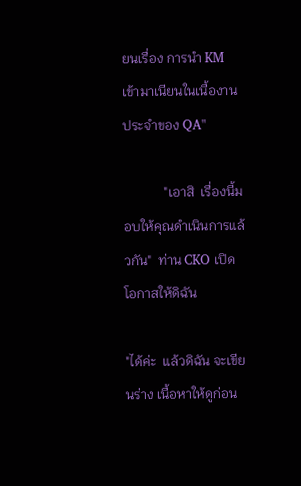ยนเรื่อง การนำ KM เข้ามาเนียนในเนื้องานประจำของ QA"

            "เอาสิ  เรื่องนี้มอบให้คุณดำเนินการแล้วกัน"  ท่าน CKO เปิดโอกาสให้ดิฉัน

"ได้ค่ะ  แล้วดิฉัน จะเขียนร่าง เนื้อหาให้ดูก่อน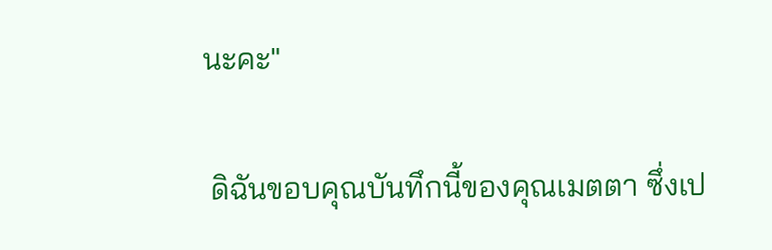นะคะ"

 ดิฉันขอบคุณบันทึกนี้ของคุณเมตตา ซึ่งเป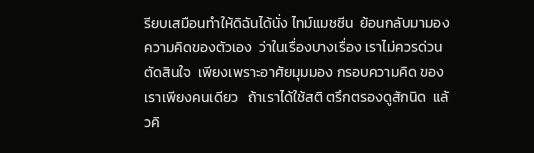รียบเสมือนทำให้ดิฉันได้นั่ง ไทม์แมชชีน  ย้อนกลับมามองความคิดของตัวเอง  ว่าในเรื่องบางเรื่อง เราไม่ควรด่วนตัดสินใจ  เพียงเพราะอาศัยมุมมอง กรอบความคิด ของเราเพียงคนเดียว   ถ้าเราได้ใช้สติ ตรึกตรองดูสักนิด  แล้วคิ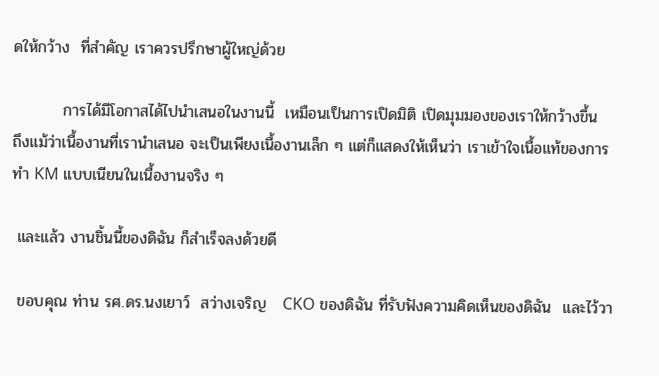ดให้กว้าง  ที่สำคัญ เราควรปรึกษาผู้ใหญ่ด้วย

         การได้มีโอกาสได้ไปนำเสนอในงานนี้  เหมือนเป็นการเปิดมิติ เปิดมุมมองของเราให้กว้างขึ้น  ถึงแม้ว่าเนื้องานที่เรานำเสนอ จะเป็นเพียงเนื้องานเล็ก ๆ แต่ก็แสดงให้เห็นว่า เราเข้าใจเนื้อแท้ของการทำ KM แบบเนียนในเนื้องานจริง ๆ

 และแล้ว งานชิ้นนี้ของดิฉัน ก็สำเร็จลงด้วยดี

 ขอบคุณ ท่าน รศ.ดร.นงเยาว์  สว่างเจริญ   CKO ของดิฉัน ที่รับฟังความคิดเห็นของดิฉัน  และไว้วา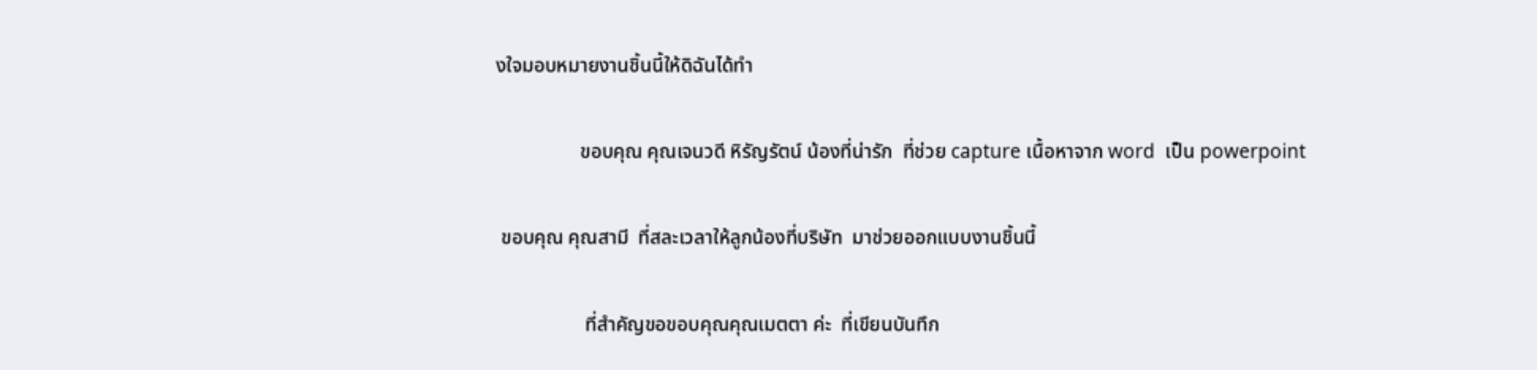งใจมอบหมายงานชิ้นนี้ให้ดิฉันได้ทำ

                 ขอบคุณ คุณเจนวดี หิรัญรัตน์ น้องที่น่ารัก  ที่ช่วย capture เนื้อหาจาก word  เป็น powerpoint

 ขอบคุณ คุณสามี  ที่สละเวลาให้ลูกน้องที่บริษัท  มาช่วยออกแบบงานชิ้นนี้

                  ที่สำคัญขอขอบคุณคุณเมตตา ค่ะ  ที่เขียนบันทึก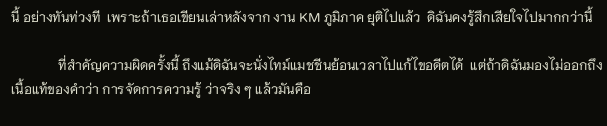นี้ อย่างทันท่วงที  เพราะถ้าเธอเขียนเล่าหลังจาก งาน KM ภูมิภาค ยุติไปแล้ว  ดิฉันคงรู้สึกเสียใจไปมากกว่านี้

              ที่สำคัญความผิดครั้งนี้ ถึงแม้ดิฉันจะนั่งไทม์แมชชีนย้อนเวลาไปแก้ไขอดีตได้  แต่ถ้าดิฉันมองไม่ออกถึงเนื้อแท้ของคำว่า การจัดการความรู้ ว่าจริง ๆ แล้วมันคือ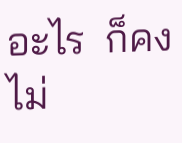อะไร  ก็คงไม่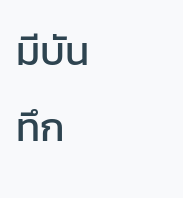มีบันทึก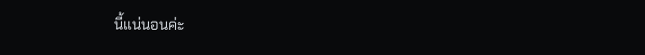นี้แน่นอนค่ะ